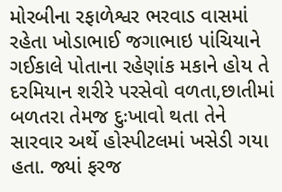મોરબીના રફાળેશ્વર ભરવાડ વાસમાં રહેતા ખોડાભાઈ જગાભાઇ પાંચિયાને ગઈકાલે પોતાના રહેણાંક મકાને હોય તે દરમિયાન શરીરે પરસેવો વળતા,છાતીમાં બળતરા તેમજ દુઃખાવો થતા તેને સારવાર અર્થે હોસ્પીટલમાં ખસેડી ગયા હતા. જ્યાં ફરજ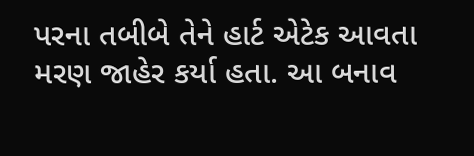પરના તબીબે તેને હાર્ટ એટેક આવતા મરણ જાહેર કર્યા હતા. આ બનાવ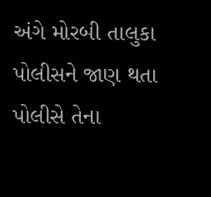અંગે મોરબી તાલુકા પોલીસને જાણ થતા પોલીસે તેના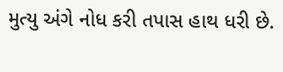મુત્યુ અંગે નોધ કરી તપાસ હાથ ધરી છે.